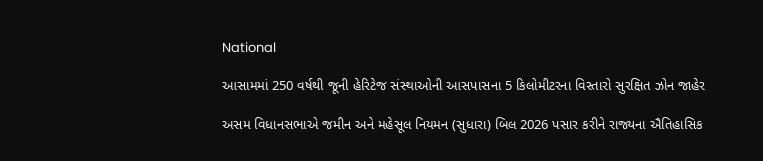National

આસામમાં 250 વર્ષથી જૂની હેરિટેજ સંસ્થાઓની આસપાસના 5 કિલોમીટરના વિસ્તારો સુરક્ષિત ઝોન જાહેર

અસમ વિધાનસભાએ જમીન અને મહેસૂલ નિયમન (સુધારા) બિલ 2026 પસાર કરીને રાજ્યના ઐતિહાસિક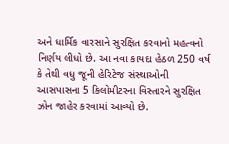અને ધાર્મિક વારસાને સુરક્ષિત કરવાનો મહત્વનો નિર્ણય લીધો છે. આ નવા કાયદા હેઠળ 250 વર્ષ કે તેથી વધુ જૂની હેરિટેજ સંસ્થાઓની આસપાસના 5 કિલોમીટરના વિસ્તારને સુરક્ષિત ઝોન જાહેર કરવામાં આવ્યો છે.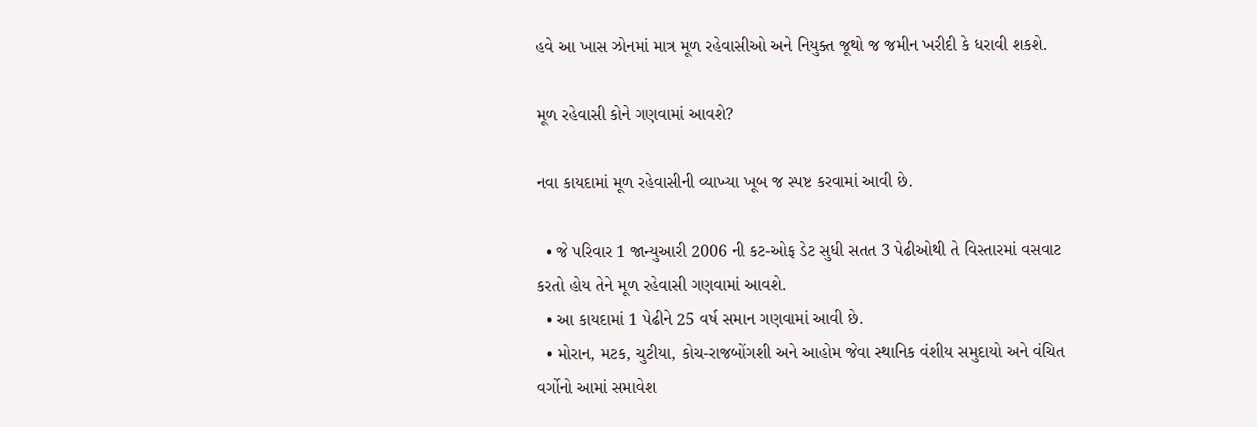હવે આ ખાસ ઝોનમાં માત્ર મૂળ રહેવાસીઓ અને નિયુક્ત જૂથો જ જમીન ખરીદી કે ધરાવી શકશે.

મૂળ રહેવાસી કોને ગણવામાં આવશે?

નવા કાયદામાં મૂળ રહેવાસીની વ્યાખ્યા ખૂબ જ સ્પષ્ટ કરવામાં આવી છે.

  • જે પરિવાર 1 જાન્યુઆરી 2006 ની કટ-ઓફ ડેટ સુધી સતત 3 પેઢીઓથી તે વિસ્તારમાં વસવાટ કરતો હોય તેને મૂળ રહેવાસી ગણવામાં આવશે.
  • આ કાયદામાં 1 પેઢીને 25 વર્ષ સમાન ગણવામાં આવી છે.
  • મોરાન, મટક, ચુટીયા, કોચ-રાજબોંગશી અને આહોમ જેવા સ્થાનિક વંશીય સમુદાયો અને વંચિત વર્ગોનો આમાં સમાવેશ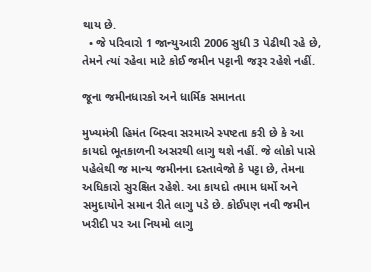થાય છે.
  • જે પરિવારો 1 જાન્યુઆરી 2006 સુધી 3 પેઢીથી રહે છે, તેમને ત્યાં રહેવા માટે કોઈ જમીન પટ્ટાની જરૂર રહેશે નહીં.

જૂના જમીનધારકો અને ધાર્મિક સમાનતા

મુખ્યમંત્રી હિમંત બિસ્વા સરમાએ સ્પષ્ટતા કરી છે કે આ કાયદો ભૂતકાળની અસરથી લાગુ થશે નહીં. જે લોકો પાસે પહેલેથી જ માન્ય જમીનના દસ્તાવેજો કે પટ્ટા છે, તેમના અધિકારો સુરક્ષિત રહેશે. આ કાયદો તમામ ધર્મો અને સમુદાયોને સમાન રીતે લાગુ પડે છે. કોઈપણ નવી જમીન ખરીદી પર આ નિયમો લાગુ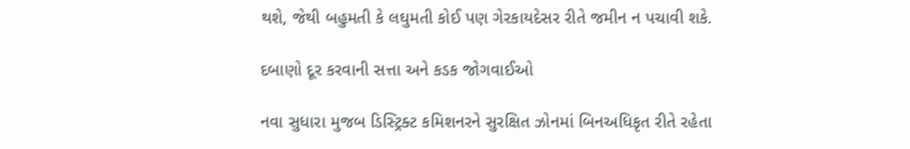થશે, જેથી બહુમતી કે લઘુમતી કોઈ પણ ગેરકાયદેસર રીતે જમીન ન પચાવી શકે.

દબાણો દૂર કરવાની સત્તા અને કડક જોગવાઈઓ

નવા સુધારા મુજબ ડિસ્ટ્રિક્ટ કમિશનરને સુરક્ષિત ઝોનમાં બિનઅધિકૃત રીતે રહેતા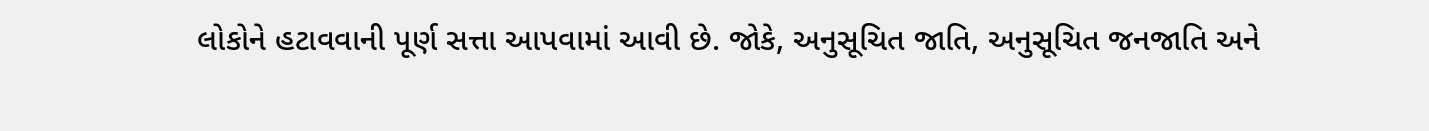લોકોને હટાવવાની પૂર્ણ સત્તા આપવામાં આવી છે. જોકે, અનુસૂચિત જાતિ, અનુસૂચિત જનજાતિ અને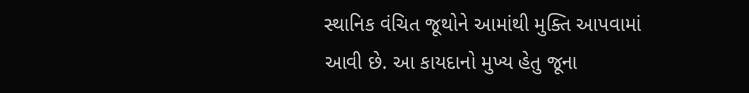સ્થાનિક વંચિત જૂથોને આમાંથી મુક્તિ આપવામાં આવી છે. આ કાયદાનો મુખ્ય હેતુ જૂના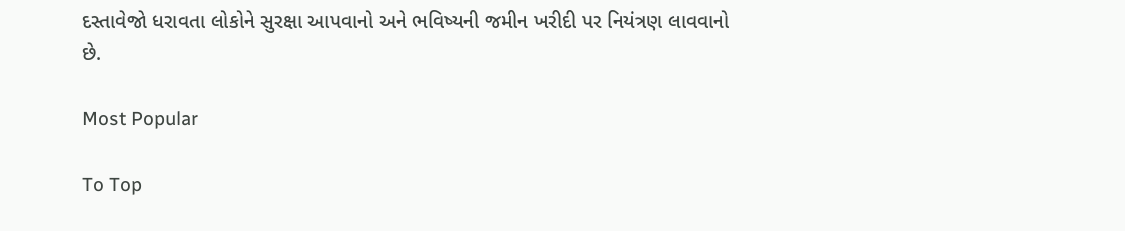દસ્તાવેજો ધરાવતા લોકોને સુરક્ષા આપવાનો અને ભવિષ્યની જમીન ખરીદી પર નિયંત્રણ લાવવાનો છે.

Most Popular

To Top